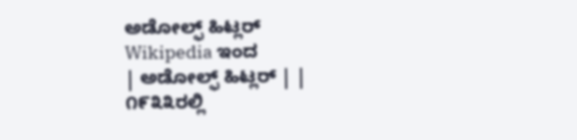ಅಡೋಲ್ಫ್ ಹಿಟ್ಲರ್
Wikipedia ಇಂದ
| ಅಡೋಲ್ಫ್ ಹಿಟ್ಲರ್ | |
೧೯೩೩ರಲ್ಲಿ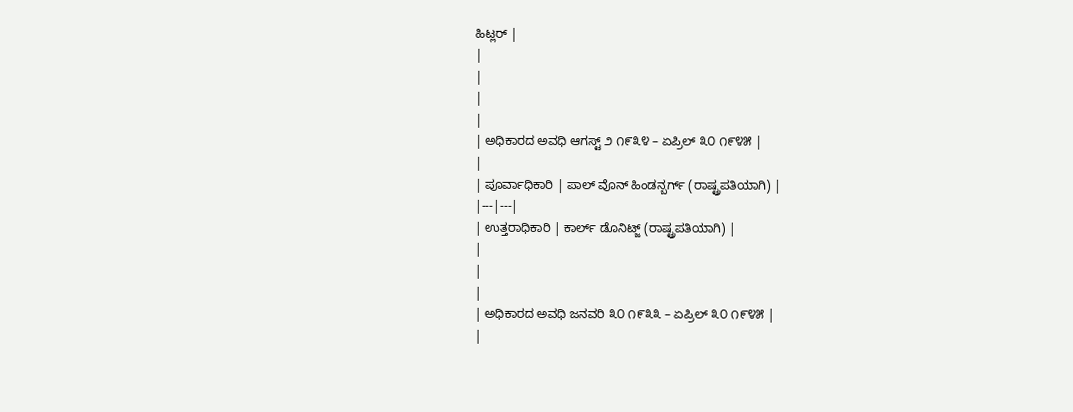ಹಿಟ್ಲರ್ |
|
|
|
|
| ಅಧಿಕಾರದ ಅವಧಿ ಆಗಸ್ಟ್ ೨ ೧೯೩೪ – ಏಪ್ರಿಲ್ ೩೦ ೧೯೪೫ |
|
| ಪೂರ್ವಾಧಿಕಾರಿ | ಪಾಲ್ ವೊನ್ ಹಿಂಡನ್ಬರ್ಗ್ (ರಾಷ್ಟ್ರಪತಿಯಾಗಿ) |
|---|---|
| ಉತ್ತರಾಧಿಕಾರಿ | ಕಾರ್ಲ್ ಡೊನಿಟ್ಜ್ (ರಾಷ್ಟ್ರಪತಿಯಾಗಿ) |
|
|
|
| ಅಧಿಕಾರದ ಅವಧಿ ಜನವರಿ ೩೦ ೧೯೩೩ – ಏಪ್ರಿಲ್ ೩೦ ೧೯೪೫ |
|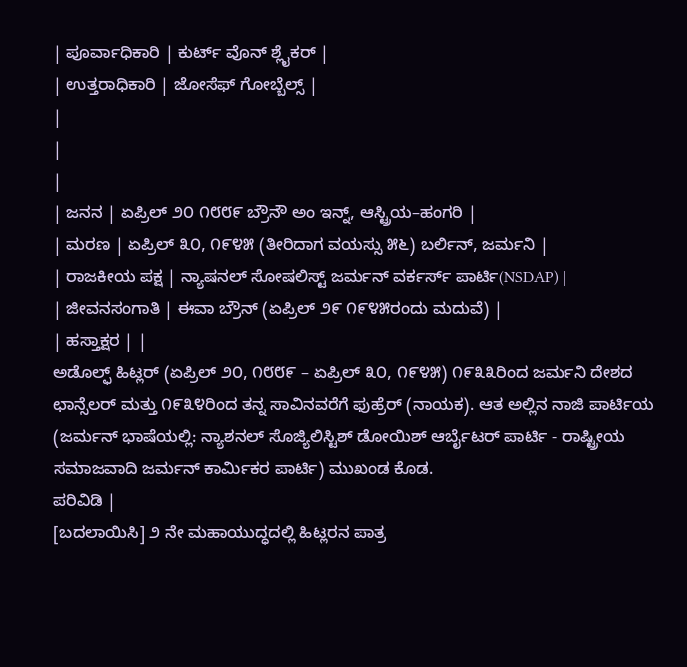| ಪೂರ್ವಾಧಿಕಾರಿ | ಕುರ್ಟ್ ವೊನ್ ಶ್ಲೈಕರ್ |
| ಉತ್ತರಾಧಿಕಾರಿ | ಜೋಸೆಫ್ ಗೋಬ್ಬೆಲ್ಸ್ |
|
|
|
| ಜನನ | ಏಪ್ರಿಲ್ ೨೦ ೧೮೮೯ ಬ್ರೌನೌ ಅಂ ಇನ್ನ್, ಆಸ್ಟ್ರಿಯ–ಹಂಗರಿ |
| ಮರಣ | ಏಪ್ರಿಲ್ ೩೦, ೧೯೪೫ (ತೀರಿದಾಗ ವಯಸ್ಸು ೫೬) ಬರ್ಲಿನ್, ಜರ್ಮನಿ |
| ರಾಜಕೀಯ ಪಕ್ಷ | ನ್ಯಾಷನಲ್ ಸೋಷಲಿಸ್ಟ್ ಜರ್ಮನ್ ವರ್ಕರ್ಸ್ ಪಾರ್ಟಿ(NSDAP) |
| ಜೀವನಸಂಗಾತಿ | ಈವಾ ಬ್ರೌನ್ (ಏಪ್ರಿಲ್ ೨೯ ೧೯೪೫ರಂದು ಮದುವೆ) |
| ಹಸ್ತಾಕ್ಷರ | |
ಅಡೊಲ್ಫ್ ಹಿಟ್ಲರ್ (ಏಪ್ರಿಲ್ ೨೦, ೧೮೮೯ – ಏಪ್ರಿಲ್ ೩೦, ೧೯೪೫) ೧೯೩೩ರಿಂದ ಜರ್ಮನಿ ದೇಶದ ಛಾನ್ಸೆಲರ್ ಮತ್ತು ೧೯೩೪ರಿಂದ ತನ್ನ ಸಾವಿನವರೆಗೆ ಫುಹ್ರೆರ್ (ನಾಯಕ). ಆತ ಅಲ್ಲಿನ ನಾಜಿ ಪಾರ್ಟಿಯ (ಜರ್ಮನ್ ಭಾಷೆಯಲ್ಲಿ: ನ್ಯಾಶನಲ್ ಸೊಜ್ಯಿಲಿಸ್ಟಿಶ್ ಡೋಯಿಶ್ ಆರ್ಬೈಟರ್ ಪಾರ್ಟಿ - ರಾಷ್ಟ್ರೀಯ ಸಮಾಜವಾದಿ ಜರ್ಮನ್ ಕಾರ್ಮಿಕರ ಪಾರ್ಟಿ) ಮುಖಂಡ ಕೊಡ.
ಪರಿವಿಡಿ |
[ಬದಲಾಯಿಸಿ] ೨ ನೇ ಮಹಾಯುದ್ಧದಲ್ಲಿ ಹಿಟ್ಲರನ ಪಾತ್ರ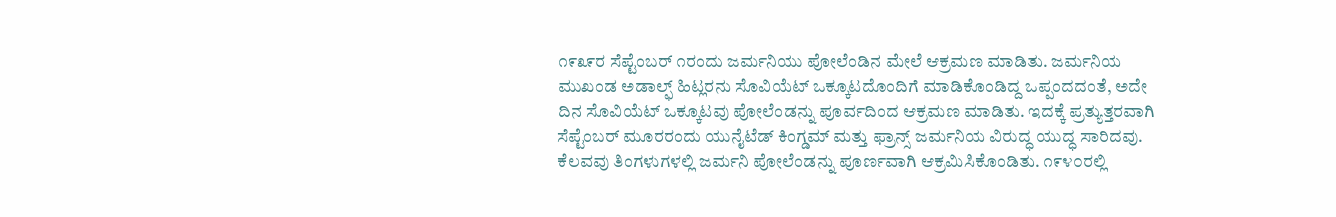೧೯೩೯ರ ಸೆಪ್ಟೆಂಬರ್ ೧ರಂದು ಜರ್ಮನಿಯು ಪೋಲೆಂಡಿನ ಮೇಲೆ ಆಕ್ರಮಣ ಮಾಡಿತು. ಜರ್ಮನಿಯ ಮುಖಂಡ ಅಡಾಲ್ಫ್ ಹಿಟ್ಲರನು ಸೊವಿಯೆಟ್ ಒಕ್ಕೂಟದೊಂದಿಗೆ ಮಾಡಿಕೊಂಡಿದ್ದ ಒಪ್ಪಂದದಂತೆ, ಅದೇ ದಿನ ಸೊವಿಯೆಟ್ ಒಕ್ಕೂಟವು ಪೋಲೆಂಡನ್ನು ಪೂರ್ವದಿಂದ ಆಕ್ರಮಣ ಮಾಡಿತು. ಇದಕ್ಕೆ ಪ್ರತ್ಯುತ್ತರವಾಗಿ ಸೆಪ್ಟೆಂಬರ್ ಮೂರರಂದು ಯುನೈಟೆಡ್ ಕಿಂಗ್ಡಮ್ ಮತ್ತು ಫ್ರಾನ್ಸ್ ಜರ್ಮನಿಯ ವಿರುದ್ಧ ಯುದ್ಧ ಸಾರಿದವು. ಕೆಲವವು ತಿಂಗಳುಗಳಲ್ಲಿ ಜರ್ಮನಿ ಪೋಲೆಂಡನ್ನು ಪೂರ್ಣವಾಗಿ ಆಕ್ರಮಿಸಿಕೊಂಡಿತು. ೧೯೪೦ರಲ್ಲಿ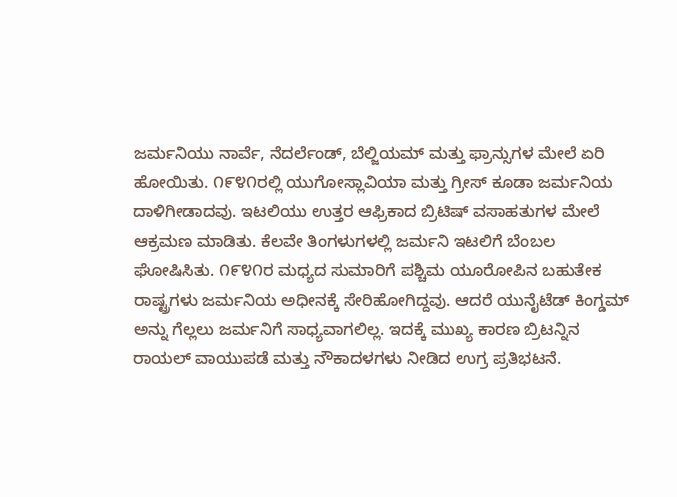ಜರ್ಮನಿಯು ನಾರ್ವೆ, ನೆದರ್ಲೆಂಡ್, ಬೆಲ್ಜಿಯಮ್ ಮತ್ತು ಫ್ರಾನ್ಸುಗಳ ಮೇಲೆ ಏರಿ ಹೋಯಿತು. ೧೯೪೧ರಲ್ಲಿ ಯುಗೋಸ್ಲಾವಿಯಾ ಮತ್ತು ಗ್ರೀಸ್ ಕೂಡಾ ಜರ್ಮನಿಯ ದಾಳಿಗೀಡಾದವು. ಇಟಲಿಯು ಉತ್ತರ ಆಫ್ರಿಕಾದ ಬ್ರಿಟಿಷ್ ವಸಾಹತುಗಳ ಮೇಲೆ ಆಕ್ರಮಣ ಮಾಡಿತು. ಕೆಲವೇ ತಿಂಗಳುಗಳಲ್ಲಿ ಜರ್ಮನಿ ಇಟಲಿಗೆ ಬೆಂಬಲ ಘೋಷಿಸಿತು. ೧೯೪೧ರ ಮಧ್ಯದ ಸುಮಾರಿಗೆ ಪಶ್ಚಿಮ ಯೂರೋಪಿನ ಬಹುತೇಕ ರಾಷ್ಟ್ರಗಳು ಜರ್ಮನಿಯ ಅಧೀನಕ್ಕೆ ಸೇರಿಹೋಗಿದ್ದವು. ಆದರೆ ಯುನೈಟೆಡ್ ಕಿಂಗ್ಡಮ್ ಅನ್ನು ಗೆಲ್ಲಲು ಜರ್ಮನಿಗೆ ಸಾಧ್ಯವಾಗಲಿಲ್ಲ. ಇದಕ್ಕೆ ಮುಖ್ಯ ಕಾರಣ ಬ್ರಿಟನ್ನಿನ ರಾಯಲ್ ವಾಯುಪಡೆ ಮತ್ತು ನೌಕಾದಳಗಳು ನೀಡಿದ ಉಗ್ರ ಪ್ರತಿಭಟನೆ.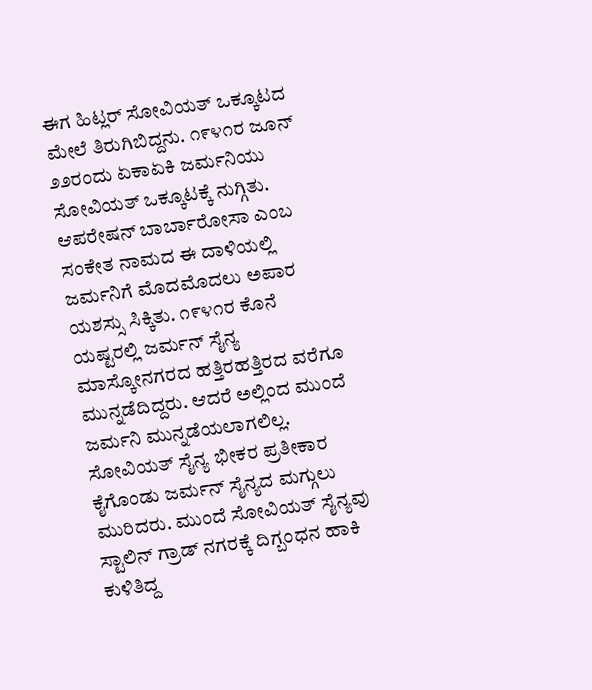ಈಗ ಹಿಟ್ಲರ್ ಸೋವಿಯತ್ ಒಕ್ಕೂಟದ ಮೇಲೆ ತಿರುಗಿಬಿದ್ದನು. ೧೯೪೧ರ ಜೂನ್ ೨೨ರಂದು ಏಕಾಏಕಿ ಜರ್ಮನಿಯು ಸೋವಿಯತ್ ಒಕ್ಕೂಟಕ್ಕೆ ನುಗ್ಗಿತು. ಆಪರೇಷನ್ ಬಾರ್ಬಾರೋಸಾ ಎಂಬ ಸಂಕೇತ ನಾಮದ ಈ ದಾಳಿಯಲ್ಲಿ ಜರ್ಮನಿಗೆ ಮೊದಮೊದಲು ಅಪಾರ ಯಶಸ್ಸು ಸಿಕ್ಕಿತು. ೧೯೪೧ರ ಕೊನೆ ಯಷ್ಟರಲ್ಲಿ ಜರ್ಮನ್ ಸೈನ್ಯ ಮಾಸ್ಕೋನಗರದ ಹತ್ತಿರಹತ್ತಿರದ ವರೆಗೂ ಮುನ್ನಡೆದಿದ್ದರು. ಆದರೆ ಅಲ್ಲಿಂದ ಮುಂದೆ ಜರ್ಮನಿ ಮುನ್ನಡೆಯಲಾಗಲಿಲ್ಲ. ಸೋವಿಯತ್ ಸೈನ್ಯ ಭೀಕರ ಪ್ರತೀಕಾರ ಕೈಗೊಂಡು ಜರ್ಮನ್ ಸೈನ್ಯದ ಮಗ್ಗುಲು ಮುರಿದರು. ಮುಂದೆ ಸೋವಿಯತ್ ಸೈನ್ಯವು ಸ್ಟಾಲಿನ್ ಗ್ರಾಡ್ ನಗರಕ್ಕೆ ದಿಗ್ಬಂಧನ ಹಾಕಿ ಕುಳಿತಿದ್ದ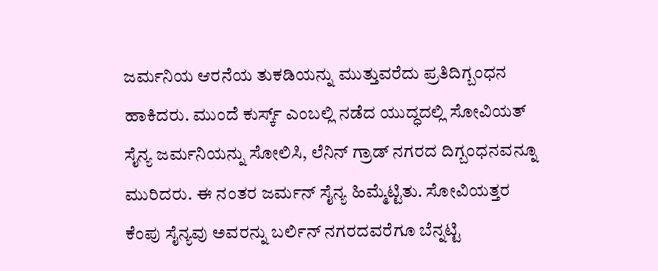ಜರ್ಮನಿಯ ಆರನೆಯ ತುಕಡಿಯನ್ನು ಮುತ್ತುವರೆದು ಪ್ರತಿದಿಗ್ಬಂಧನ ಹಾಕಿದರು. ಮುಂದೆ ಕುರ್ಸ್ಕ್ ಎಂಬಲ್ಲಿ ನಡೆದ ಯುದ್ಧದಲ್ಲಿ ಸೋವಿಯತ್ ಸೈನ್ಯ ಜರ್ಮನಿಯನ್ನು ಸೋಲಿಸಿ, ಲೆನಿನ್ ಗ್ರಾಡ್ ನಗರದ ದಿಗ್ಬಂಧನವನ್ನೂ ಮುರಿದರು. ಈ ನಂತರ ಜರ್ಮನ್ ಸೈನ್ಯ ಹಿಮ್ಮೆಟ್ಟಿತು. ಸೋವಿಯತ್ತರ ಕೆಂಪು ಸೈನ್ಯವು ಅವರನ್ನು ಬರ್ಲಿನ್ ನಗರದವರೆಗೂ ಬೆನ್ನಟ್ಟಿ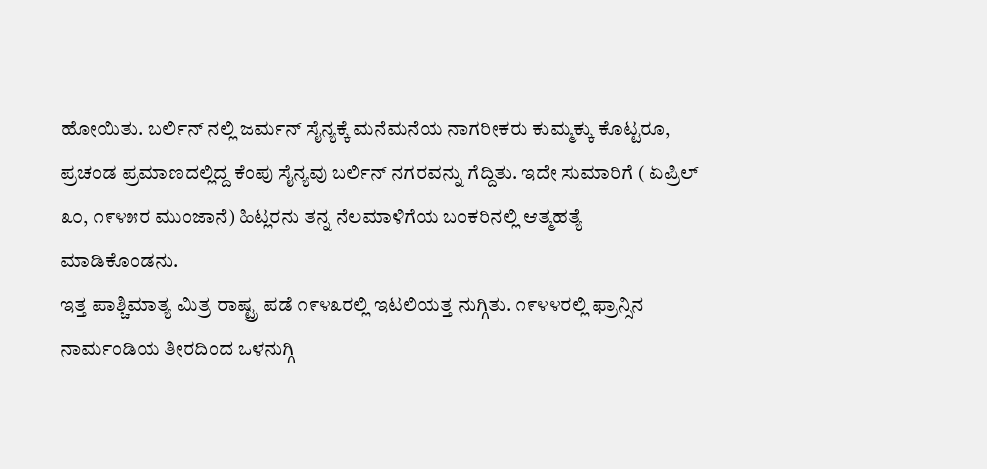ಹೋಯಿತು. ಬರ್ಲಿನ್ ನಲ್ಲಿ ಜರ್ಮನ್ ಸೈನ್ಯಕ್ಕೆ ಮನೆಮನೆಯ ನಾಗರೀಕರು ಕುಮ್ಮಕ್ಕು ಕೊಟ್ಟರೂ, ಪ್ರಚಂಡ ಪ್ರಮಾಣದಲ್ಲಿದ್ದ ಕೆಂಪು ಸೈನ್ಯವು ಬರ್ಲಿನ್ ನಗರವನ್ನು ಗೆದ್ದಿತು. ಇದೇ ಸುಮಾರಿಗೆ ( ಏಪ್ರಿಲ್ ೩೦, ೧೯೪೫ರ ಮುಂಜಾನೆ) ಹಿಟ್ಲರನು ತನ್ನ ನೆಲಮಾಳಿಗೆಯ ಬಂಕರಿನಲ್ಲಿ ಆತ್ಮಹತ್ಯೆ ಮಾಡಿಕೊಂಡನು.
ಇತ್ತ ಪಾಶ್ಚಿಮಾತ್ಯ ಮಿತ್ರ ರಾಷ್ಟ್ರ ಪಡೆ ೧೯೪೩ರಲ್ಲಿ ಇಟಲಿಯತ್ತ ನುಗ್ಗಿತು. ೧೯೪೪ರಲ್ಲಿ ಫ್ರಾನ್ಸಿನ ನಾರ್ಮಂಡಿಯ ತೀರದಿಂದ ಒಳನುಗ್ಗಿ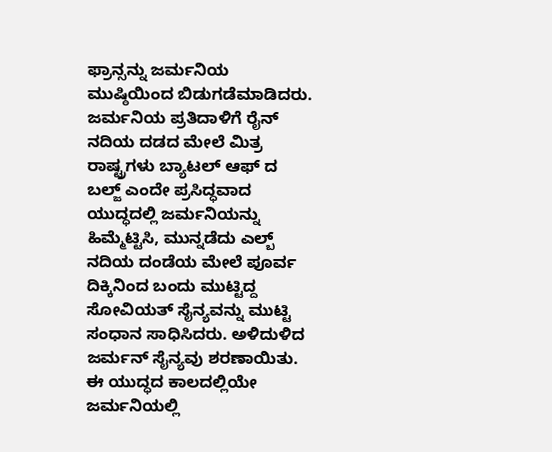ಫ್ರಾನ್ಸನ್ನು ಜರ್ಮನಿಯ ಮುಷ್ಠಿಯಿಂದ ಬಿಡುಗಡೆಮಾಡಿದರು. ಜರ್ಮನಿಯ ಪ್ರತಿದಾಳಿಗೆ ರೈನ್ ನದಿಯ ದಡದ ಮೇಲೆ ಮಿತ್ರ ರಾಷ್ಟ್ರಗಳು ಬ್ಯಾಟಲ್ ಆಫ್ ದ ಬಲ್ಜ್ ಎಂದೇ ಪ್ರಸಿದ್ಧವಾದ ಯುದ್ಧದಲ್ಲಿ ಜರ್ಮನಿಯನ್ನು ಹಿಮ್ಮೆಟ್ಟಿಸಿ, ಮುನ್ನಡೆದು ಎಲ್ಬ್ ನದಿಯ ದಂಡೆಯ ಮೇಲೆ ಪೂರ್ವ ದಿಕ್ಕಿನಿಂದ ಬಂದು ಮುಟ್ಟಿದ್ದ ಸೋವಿಯತ್ ಸೈನ್ಯವನ್ನು ಮುಟ್ಟಿ ಸಂಧಾನ ಸಾಧಿಸಿದರು. ಅಳಿದುಳಿದ ಜರ್ಮನ್ ಸೈನ್ಯವು ಶರಣಾಯಿತು.
ಈ ಯುದ್ಧದ ಕಾಲದಲ್ಲಿಯೇ ಜರ್ಮನಿಯಲ್ಲಿ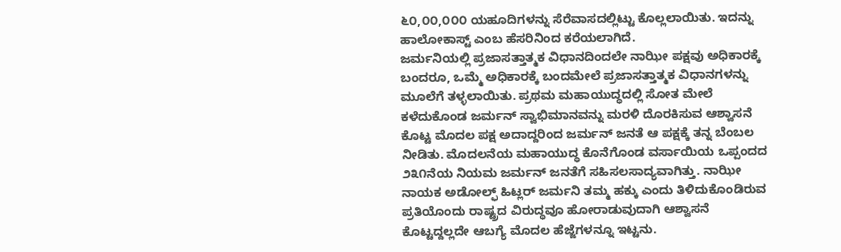೬೦,೦೦,೦೦೦ ಯಹೂದಿಗಳನ್ನು ಸೆರೆವಾಸದಲ್ಲಿಟ್ಟು ಕೊಲ್ಲಲಾಯಿತು. ಇದನ್ನು ಹಾಲೋಕಾಸ್ಟ್ ಎಂಬ ಹೆಸರಿನಿಂದ ಕರೆಯಲಾಗಿದೆ.
ಜರ್ಮನಿಯಲ್ಲಿ ಪ್ರಜಾಸತ್ತಾತ್ಮಕ ವಿಧಾನದಿಂದಲೇ ನಾಝೀ ಪಕ್ಷವು ಅಧಿಕಾರಕ್ಕೆ ಬಂದರೂ, ಒಮ್ಮೆ ಅಧಿಕಾರಕ್ಕೆ ಬಂದಮೇಲೆ ಪ್ರಜಾಸತ್ತಾತ್ಮಕ ವಿಧಾನಗಳನ್ನು ಮೂಲೆಗೆ ತಳ್ಳಲಾಯಿತು. ಪ್ರಥಮ ಮಹಾಯುದ್ಧದಲ್ಲಿ ಸೋತ ಮೇಲೆ ಕಳೆದುಕೊಂಡ ಜರ್ಮನ್ ಸ್ವಾಭಿಮಾನವನ್ನು ಮರಳಿ ದೊರಕಿಸುವ ಆಶ್ವಾಸನೆ ಕೊಟ್ಟ ಮೊದಲ ಪಕ್ಷ ಅದಾದ್ದರಿಂದ ಜರ್ಮನ್ ಜನತೆ ಆ ಪಕ್ಷಕ್ಕೆ ತನ್ನ ಬೆಂಬಲ ನೀಡಿತು. ಮೊದಲನೆಯ ಮಹಾಯುದ್ಧ ಕೊನೆಗೊಂಡ ವರ್ಸಾಯಿಯ ಒಪ್ಪಂದದ ೨೩೧ನೆಯ ನಿಯಮ ಜರ್ಮನ್ ಜನತೆಗೆ ಸಹಿಸಲಸಾದ್ಯವಾಗಿತ್ತು. ನಾಝೀ ನಾಯಕ ಅಡೋಲ್ಫ್ ಹಿಟ್ಲರ್ ಜರ್ಮನಿ ತಮ್ಮ ಹಕ್ಕು ಎಂದು ತಿಳಿದುಕೊಂಡಿರುವ ಪ್ರತಿಯೊಂದು ರಾಷ್ಟ್ರದ ವಿರುದ್ಧವೂ ಹೋರಾಡುವುದಾಗಿ ಆಶ್ವಾಸನೆ ಕೊಟ್ಟದ್ದಲ್ಲದೇ ಆಬಗ್ಯೆ ಮೊದಲ ಹೆಜ್ಜೆಗಳನ್ನೂ ಇಟ್ಟನು.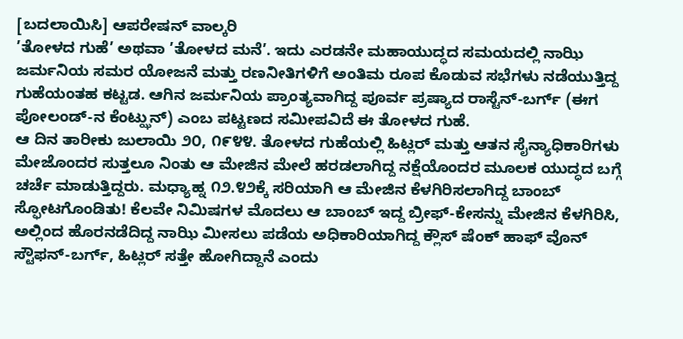[ಬದಲಾಯಿಸಿ] ಆಪರೇಷನ್ ವಾಲ್ಕರಿ
’ತೋಳದ ಗುಹೆ’ ಅಥವಾ ’ತೋಳದ ಮನೆ’. ಇದು ಎರಡನೇ ಮಹಾಯುದ್ಧದ ಸಮಯದಲ್ಲಿ ನಾಝಿ ಜರ್ಮನಿಯ ಸಮರ ಯೋಜನೆ ಮತ್ತು ರಣನೀತಿಗಳಿಗೆ ಅಂತಿಮ ರೂಪ ಕೊಡುವ ಸಭೆಗಳು ನಡೆಯುತ್ತಿದ್ದ ಗುಹೆಯಂತಹ ಕಟ್ಟಡ. ಆಗಿನ ಜರ್ಮನಿಯ ಪ್ರಾಂತ್ಯವಾಗಿದ್ದ ಪೂರ್ವ ಪ್ರಷ್ಯಾದ ರಾಸ್ಟೆನ್-ಬರ್ಗ್ (ಈಗ ಪೋಲಂಡ್-ನ ಕೆಂಟ್ಝುನ್) ಎಂಬ ಪಟ್ಟಣದ ಸಮೀಪವಿದೆ ಈ ತೋಳದ ಗುಹೆ.
ಆ ದಿನ ತಾರೀಕು ಜುಲಾಯಿ ೨೦, ೧೯೪೪. ತೋಳದ ಗುಹೆಯಲ್ಲಿ ಹಿಟ್ಲರ್ ಮತ್ತು ಆತನ ಸೈನ್ಯಾಧಿಕಾರಿಗಳು ಮೇಜೊಂದರ ಸುತ್ತಲೂ ನಿಂತು ಆ ಮೇಜಿನ ಮೇಲೆ ಹರಡಲಾಗಿದ್ದ ನಕ್ಷೆಯೊಂದರ ಮೂಲಕ ಯುದ್ಧದ ಬಗ್ಗೆ ಚರ್ಚೆ ಮಾಡುತ್ತಿದ್ದರು. ಮಧ್ಯಾಹ್ನ ೧೨.೪೨ಕ್ಕೆ ಸರಿಯಾಗಿ ಆ ಮೇಜಿನ ಕೆಳಗಿರಿಸಲಾಗಿದ್ದ ಬಾಂಬ್ ಸ್ಫೋಟಗೊಂಡಿತು! ಕೆಲವೇ ನಿಮಿಷಗಳ ಮೊದಲು ಆ ಬಾಂಬ್ ಇದ್ದ ಬ್ರೀಫ್-ಕೇಸನ್ನು ಮೇಜಿನ ಕೆಳಗಿರಿಸಿ, ಅಲ್ಲಿಂದ ಹೊರನಡೆದಿದ್ದ ನಾಝಿ ಮೀಸಲು ಪಡೆಯ ಅಧಿಕಾರಿಯಾಗಿದ್ದ ಕ್ಲೌಸ್ ಷೆಂಕ್ ಹಾಫ್ ವೊನ್ ಸ್ಟೌಫನ್-ಬರ್ಗ್, ಹಿಟ್ಲರ್ ಸತ್ತೇ ಹೋಗಿದ್ದಾನೆ ಎಂದು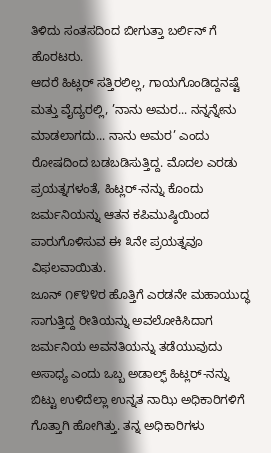ತಿಳಿದು ಸಂತಸದಿಂದ ಬೀಗುತ್ತಾ ಬರ್ಲಿನ್ ಗೆ ಹೊರಟರು.
ಆದರೆ ಹಿಟ್ಲರ್ ಸತ್ತಿರಲಿಲ್ಲ, ಗಾಯಗೊಂಡಿದ್ದನಷ್ಟೆ ಮತ್ತು ವೈದ್ಯರಲ್ಲಿ, ’ನಾನು ಅಮರ... ನನ್ನನ್ನೇನು ಮಾಡಲಾಗದು... ನಾನು ಅಮರ’ ಎಂದು ರೋಷದಿಂದ ಬಡಬಡಿಸುತ್ತಿದ್ದ. ಮೊದಲ ಎರಡು ಪ್ರಯತ್ನಗಳಂತೆ, ಹಿಟ್ಲರ್-ನನ್ನು ಕೊಂದು ಜರ್ಮನಿಯನ್ನು ಆತನ ಕಪಿಮುಷ್ಠಿಯಿಂದ ಪಾರುಗೊಳಿಸುವ ಈ ೩ನೇ ಪ್ರಯತ್ನವೂ ವಿಫಲವಾಯಿತು.
ಜೂನ್ ೧೯೪೪ರ ಹೊತ್ತಿಗೆ ಎರಡನೇ ಮಹಾಯುದ್ಧ ಸಾಗುತ್ತಿದ್ದ ರೀತಿಯನ್ನು ಅವಲೋಕಿಸಿದಾಗ ಜರ್ಮನಿಯ ಅವನತಿಯನ್ನು ತಡೆಯುವುದು ಅಸಾಧ್ಯ ಎಂದು ಒಬ್ಬ ಅಡಾಲ್ಫ್ ಹಿಟ್ಲರ್-ನನ್ನು ಬಿಟ್ಟು ಉಳಿದೆಲ್ಲಾ ಉನ್ನತ ನಾಝಿ ಅಧಿಕಾರಿಗಳಿಗೆ ಗೊತ್ತಾಗಿ ಹೋಗಿತ್ತು. ತನ್ನ ಅಧಿಕಾರಿಗಳು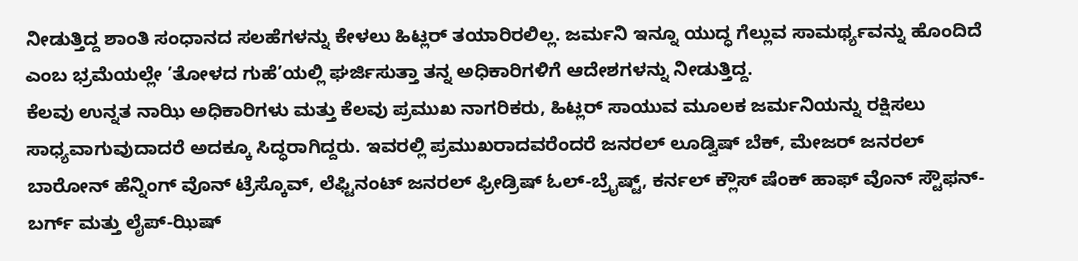ನೀಡುತ್ತಿದ್ದ ಶಾಂತಿ ಸಂಧಾನದ ಸಲಹೆಗಳನ್ನು ಕೇಳಲು ಹಿಟ್ಲರ್ ತಯಾರಿರಲಿಲ್ಲ. ಜರ್ಮನಿ ಇನ್ನೂ ಯುದ್ಧ ಗೆಲ್ಲುವ ಸಾಮರ್ಥ್ಯವನ್ನು ಹೊಂದಿದೆ ಎಂಬ ಭ್ರಮೆಯಲ್ಲೇ ’ತೋಳದ ಗುಹೆ’ಯಲ್ಲಿ ಘರ್ಜಿಸುತ್ತಾ ತನ್ನ ಅಧಿಕಾರಿಗಳಿಗೆ ಆದೇಶಗಳನ್ನು ನೀಡುತ್ತಿದ್ದ.
ಕೆಲವು ಉನ್ನತ ನಾಝಿ ಅಧಿಕಾರಿಗಳು ಮತ್ತು ಕೆಲವು ಪ್ರಮುಖ ನಾಗರಿಕರು, ಹಿಟ್ಲರ್ ಸಾಯುವ ಮೂಲಕ ಜರ್ಮನಿಯನ್ನು ರಕ್ಷಿಸಲು ಸಾಧ್ಯವಾಗುವುದಾದರೆ ಅದಕ್ಕೂ ಸಿದ್ಧರಾಗಿದ್ದರು. ಇವರಲ್ಲಿ ಪ್ರಮುಖರಾದವರೆಂದರೆ ಜನರಲ್ ಲೂಡ್ವಿಷ್ ಬೆಕ್, ಮೇಜರ್ ಜನರಲ್ ಬಾರೋನ್ ಹೆನ್ನಿಂಗ್ ವೊನ್ ಟ್ರೆಸ್ಕೊವ್, ಲೆಫ್ಟಿನಂಟ್ ಜನರಲ್ ಫ್ರೀಡ್ರಿಷ್ ಓಲ್-ಬ್ರೈಷ್ಟ್, ಕರ್ನಲ್ ಕ್ಲೌಸ್ ಷೆಂಕ್ ಹಾಫ್ ವೊನ್ ಸ್ಟೌಫನ್-ಬರ್ಗ್ ಮತ್ತು ಲೈಪ್-ಝಿಷ್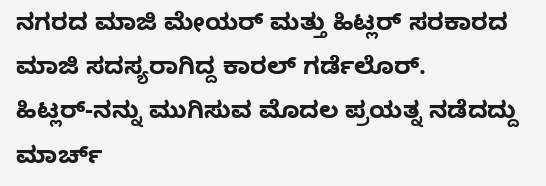ನಗರದ ಮಾಜಿ ಮೇಯರ್ ಮತ್ತು ಹಿಟ್ಲರ್ ಸರಕಾರದ ಮಾಜಿ ಸದಸ್ಯರಾಗಿದ್ದ ಕಾರಲ್ ಗರ್ಡೆಲೊರ್.
ಹಿಟ್ಲರ್-ನನ್ನು ಮುಗಿಸುವ ಮೊದಲ ಪ್ರಯತ್ನ ನಡೆದದ್ದು ಮಾರ್ಚ್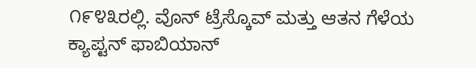೧೯೪೩ರಲ್ಲಿ. ವೊನ್ ಟ್ರೆಸ್ಕೊವ್ ಮತ್ತು ಆತನ ಗೆಳೆಯ ಕ್ಯಾಪ್ಟನ್ ಫಾಬಿಯಾನ್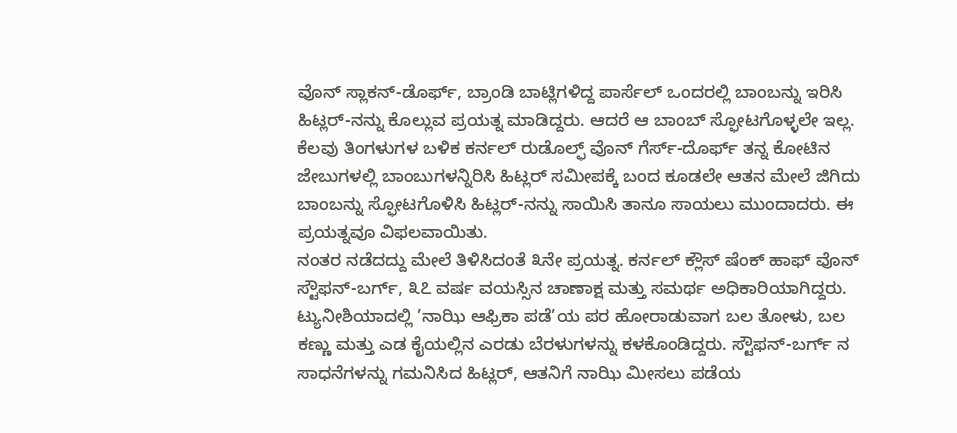ವೊನ್ ಸ್ಲಾಕನ್-ಡೊರ್ಫ್, ಬ್ರಾಂಡಿ ಬಾಟ್ಲಿಗಳಿದ್ದ ಪಾರ್ಸೆಲ್ ಒಂದರಲ್ಲಿ ಬಾಂಬನ್ನು ಇರಿಸಿ ಹಿಟ್ಲರ್-ನನ್ನು ಕೊಲ್ಲುವ ಪ್ರಯತ್ನ ಮಾಡಿದ್ದರು. ಆದರೆ ಆ ಬಾಂಬ್ ಸ್ಫೋಟಗೊಳ್ಳಲೇ ಇಲ್ಲ. ಕೆಲವು ತಿಂಗಳುಗಳ ಬಳಿಕ ಕರ್ನಲ್ ರುಡೊಲ್ಫ್ ವೊನ್ ಗೆರ್ಸ್-ದೊರ್ಫ್ ತನ್ನ ಕೋಟಿನ ಜೇಬುಗಳಲ್ಲಿ ಬಾಂಬುಗಳನ್ನಿರಿಸಿ ಹಿಟ್ಲರ್ ಸಮೀಪಕ್ಕೆ ಬಂದ ಕೂಡಲೇ ಆತನ ಮೇಲೆ ಜಿಗಿದು ಬಾಂಬನ್ನು ಸ್ಫೋಟಗೊಳಿಸಿ ಹಿಟ್ಲರ್-ನನ್ನು ಸಾಯಿಸಿ ತಾನೂ ಸಾಯಲು ಮುಂದಾದರು. ಈ ಪ್ರಯತ್ನವೂ ವಿಫಲವಾಯಿತು.
ನಂತರ ನಡೆದದ್ದು ಮೇಲೆ ತಿಳಿಸಿದಂತೆ ೩ನೇ ಪ್ರಯತ್ನ. ಕರ್ನಲ್ ಕ್ಲೌಸ್ ಷೆಂಕ್ ಹಾಫ್ ವೊನ್ ಸ್ಟೌಫನ್-ಬರ್ಗ್, ೩೭ ವರ್ಷ ವಯಸ್ಸಿನ ಚಾಣಾಕ್ಷ ಮತ್ತು ಸಮರ್ಥ ಅಧಿಕಾರಿಯಾಗಿದ್ದರು. ಟ್ಯುನೀಶಿಯಾದಲ್ಲಿ ’ನಾಝಿ ಆಫ್ರಿಕಾ ಪಡೆ’ಯ ಪರ ಹೋರಾಡುವಾಗ ಬಲ ತೋಳು, ಬಲ ಕಣ್ಣು ಮತ್ತು ಎಡ ಕೈಯಲ್ಲಿನ ಎರಡು ಬೆರಳುಗಳನ್ನು ಕಳಕೊಂಡಿದ್ದರು. ಸ್ಟೌಫನ್-ಬರ್ಗ್ ನ ಸಾಧನೆಗಳನ್ನು ಗಮನಿಸಿದ ಹಿಟ್ಲರ್, ಆತನಿಗೆ ನಾಝಿ ಮೀಸಲು ಪಡೆಯ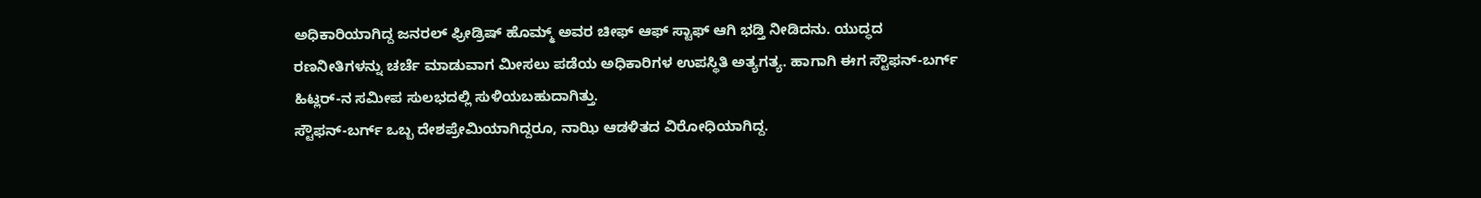ಅಧಿಕಾರಿಯಾಗಿದ್ದ ಜನರಲ್ ಫ್ರೀಡ್ರಿಷ್ ಹೊಮ್ಮ್ ಅವರ ಚೀಫ್ ಆಫ್ ಸ್ಟಾಫ್ ಆಗಿ ಭಡ್ತಿ ನೀಡಿದನು. ಯುದ್ಧದ ರಣನೀತಿಗಳನ್ನು ಚರ್ಚೆ ಮಾಡುವಾಗ ಮೀಸಲು ಪಡೆಯ ಅಧಿಕಾರಿಗಳ ಉಪಸ್ಥಿತಿ ಅತ್ಯಗತ್ಯ. ಹಾಗಾಗಿ ಈಗ ಸ್ಟೌಫನ್-ಬರ್ಗ್ ಹಿಟ್ಲರ್-ನ ಸಮೀಪ ಸುಲಭದಲ್ಲಿ ಸುಳಿಯಬಹುದಾಗಿತ್ತು.
ಸ್ಟೌಫನ್-ಬರ್ಗ್ ಒಬ್ಬ ದೇಶಪ್ರೇಮಿಯಾಗಿದ್ದರೂ, ನಾಝಿ ಆಡಳಿತದ ವಿರೋಧಿಯಾಗಿದ್ದ.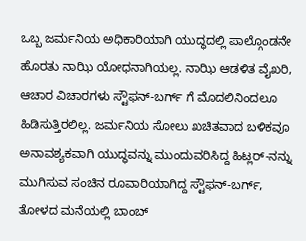ಒಬ್ಬ ಜರ್ಮನಿಯ ಅಧಿಕಾರಿಯಾಗಿ ಯುದ್ಧದಲ್ಲಿ ಪಾಲ್ಗೊಂಡನೇ ಹೊರತು ನಾಝಿ ಯೋಧನಾಗಿಯಲ್ಲ. ನಾಝಿ ಆಡಳಿತ ವೈಖರಿ, ಆಚಾರ ವಿಚಾರಗಳು ಸ್ಟೌಫನ್-ಬರ್ಗ್ ಗೆ ಮೊದಲಿನಿಂದಲೂ ಹಿಡಿಸುತ್ತಿರಲಿಲ್ಲ. ಜರ್ಮನಿಯ ಸೋಲು ಖಚಿತವಾದ ಬಳಿಕವೂ ಅನಾವಶ್ಯಕವಾಗಿ ಯುದ್ಧವನ್ನು ಮುಂದುವರಿಸಿದ್ದ ಹಿಟ್ಲರ್-ನನ್ನು ಮುಗಿಸುವ ಸಂಚಿನ ರೂವಾರಿಯಾಗಿದ್ದ ಸ್ಟೌಫನ್-ಬರ್ಗ್, ತೋಳದ ಮನೆಯಲ್ಲಿ ಬಾಂಬ್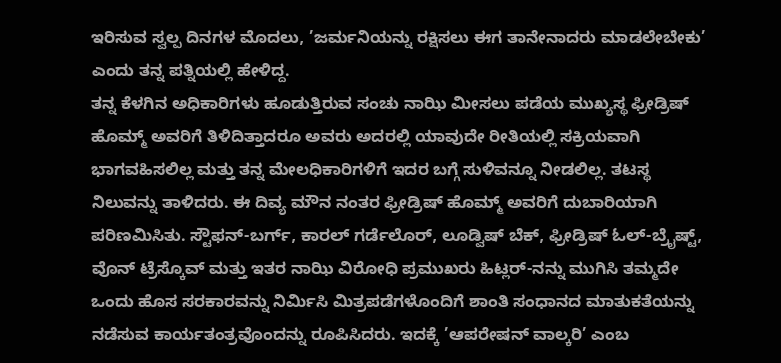ಇರಿಸುವ ಸ್ವಲ್ಪ ದಿನಗಳ ಮೊದಲು, ’ಜರ್ಮನಿಯನ್ನು ರಕ್ಷಿಸಲು ಈಗ ತಾನೇನಾದರು ಮಾಡಲೇಬೇಕು’ ಎಂದು ತನ್ನ ಪತ್ನಿಯಲ್ಲಿ ಹೇಳಿದ್ದ.
ತನ್ನ ಕೆಳಗಿನ ಅಧಿಕಾರಿಗಳು ಹೂಡುತ್ತಿರುವ ಸಂಚು ನಾಝಿ ಮೀಸಲು ಪಡೆಯ ಮುಖ್ಯಸ್ಥ ಫ್ರೀಡ್ರಿಷ್ ಹೊಮ್ಮ್ ಅವರಿಗೆ ತಿಳಿದಿತ್ತಾದರೂ ಅವರು ಅದರಲ್ಲಿ ಯಾವುದೇ ರೀತಿಯಲ್ಲಿ ಸಕ್ರಿಯವಾಗಿ ಭಾಗವಹಿಸಲಿಲ್ಲ ಮತ್ತು ತನ್ನ ಮೇಲಧಿಕಾರಿಗಳಿಗೆ ಇದರ ಬಗ್ಗೆ ಸುಳಿವನ್ನೂ ನೀಡಲಿಲ್ಲ. ತಟಸ್ಥ ನಿಲುವನ್ನು ತಾಳಿದರು. ಈ ದಿವ್ಯ ಮೌನ ನಂತರ ಫ್ರೀಡ್ರಿಷ್ ಹೊಮ್ಮ್ ಅವರಿಗೆ ದುಬಾರಿಯಾಗಿ ಪರಿಣಮಿಸಿತು. ಸ್ಟೌಫನ್-ಬರ್ಗ್, ಕಾರಲ್ ಗರ್ಡೆಲೊರ್, ಲೂಡ್ವಿಷ್ ಬೆಕ್, ಫ್ರೀಡ್ರಿಷ್ ಓಲ್-ಬ್ರೈಷ್ಟ್, ವೊನ್ ಟ್ರೆಸ್ಕೊವ್ ಮತ್ತು ಇತರ ನಾಝಿ ವಿರೋಧಿ ಪ್ರಮುಖರು ಹಿಟ್ಲರ್-ನನ್ನು ಮುಗಿಸಿ ತಮ್ಮದೇ ಒಂದು ಹೊಸ ಸರಕಾರವನ್ನು ನಿರ್ಮಿಸಿ ಮಿತ್ರಪಡೆಗಳೊಂದಿಗೆ ಶಾಂತಿ ಸಂಧಾನದ ಮಾತುಕತೆಯನ್ನು ನಡೆಸುವ ಕಾರ್ಯತಂತ್ರವೊಂದನ್ನು ರೂಪಿಸಿದರು. ಇದಕ್ಕೆ ’ಆಪರೇಷನ್ ವಾಲ್ಕರಿ’ ಎಂಬ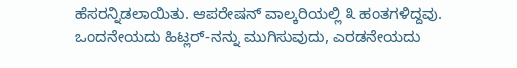ಹೆಸರನ್ನಿಡಲಾಯಿತು. ಆಪರೇಷನ್ ವಾಲ್ಕರಿಯಲ್ಲಿ ೩ ಹಂತಗಳಿದ್ದವು. ಒಂದನೇಯದು ಹಿಟ್ಲರ್-ನನ್ನು ಮುಗಿಸುವುದು, ಎರಡನೇಯದು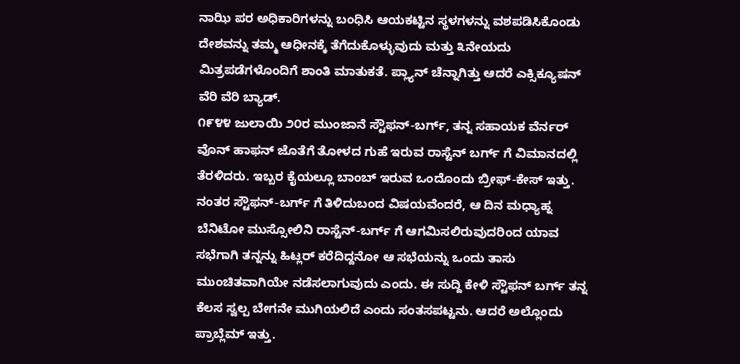ನಾಝಿ ಪರ ಅಧಿಕಾರಿಗಳನ್ನು ಬಂಧಿಸಿ ಆಯಕಟ್ಟಿನ ಸ್ಥಳಗಳನ್ನು ವಶಪಡಿಸಿಕೊಂಡು ದೇಶವನ್ನು ತಮ್ಮ ಆಧೀನಕ್ಕೆ ತೆಗೆದುಕೊಳ್ಳುವುದು ಮತ್ತು ೩ನೇಯದು ಮಿತ್ರಪಡೆಗಳೊಂದಿಗೆ ಶಾಂತಿ ಮಾತುಕತೆ. ಪ್ಲ್ಯಾನ್ ಚೆನ್ನಾಗಿತ್ತು ಆದರೆ ಎಕ್ಸಿಕ್ಯೂಷನ್ ವೆರಿ ವೆರಿ ಬ್ಯಾಡ್.
೧೯೪೪ ಜುಲಾಯಿ ೨೦ರ ಮುಂಜಾನೆ ಸ್ಟೌಫನ್-ಬರ್ಗ್, ತನ್ನ ಸಹಾಯಕ ವೆರ್ನರ್ ವೊನ್ ಹಾಫನ್ ಜೊತೆಗೆ ತೋಳದ ಗುಹೆ ಇರುವ ರಾಸ್ಟೆನ್ ಬರ್ಗ್ ಗೆ ವಿಮಾನದಲ್ಲಿ ತೆರಳಿದರು. ಇಬ್ಬರ ಕೈಯಲ್ಲೂ ಬಾಂಬ್ ಇರುವ ಒಂದೊಂದು ಬ್ರೀಫ್-ಕೇಸ್ ಇತ್ತು. ನಂತರ ಸ್ಟೌಫನ್-ಬರ್ಗ್ ಗೆ ತಿಳಿದುಬಂದ ವಿಷಯವೆಂದರೆ, ಆ ದಿನ ಮಧ್ಯಾಹ್ನ ಬೆನಿಟೋ ಮುಸ್ಸೋಲಿನಿ ರಾಸ್ಟೆನ್-ಬರ್ಗ್ ಗೆ ಆಗಮಿಸಲಿರುವುದರಿಂದ ಯಾವ ಸಭೆಗಾಗಿ ತನ್ನನ್ನು ಹಿಟ್ಲರ್ ಕರೆದಿದ್ದನೋ ಆ ಸಭೆಯನ್ನು ಒಂದು ತಾಸು ಮುಂಚಿತವಾಗಿಯೇ ನಡೆಸಲಾಗುವುದು ಎಂದು. ಈ ಸುದ್ದಿ ಕೇಳಿ ಸ್ಟೌಫನ್ ಬರ್ಗ್ ತನ್ನ ಕೆಲಸ ಸ್ವಲ್ಪ ಬೇಗನೇ ಮುಗಿಯಲಿದೆ ಎಂದು ಸಂತಸಪಟ್ಟನು. ಆದರೆ ಅಲ್ಲೊಂದು ಪ್ರಾಬ್ಲೆಮ್ ಇತ್ತು.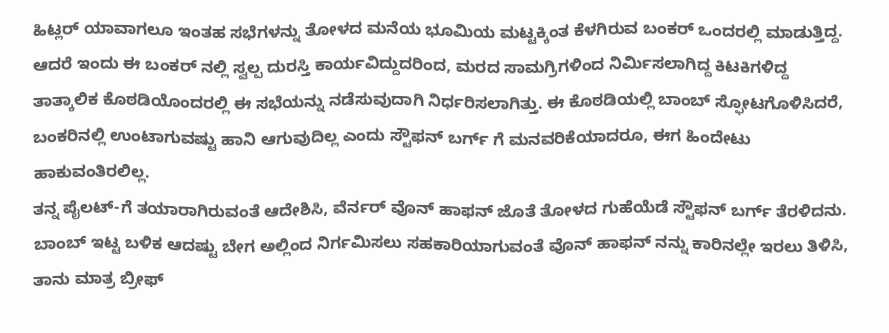ಹಿಟ್ಲರ್ ಯಾವಾಗಲೂ ಇಂತಹ ಸಭೆಗಳನ್ನು ತೋಳದ ಮನೆಯ ಭೂಮಿಯ ಮಟ್ಟಕ್ಕಿಂತ ಕೆಳಗಿರುವ ಬಂಕರ್ ಒಂದರಲ್ಲಿ ಮಾಡುತ್ತಿದ್ದ. ಆದರೆ ಇಂದು ಈ ಬಂಕರ್ ನಲ್ಲಿ ಸ್ವಲ್ಪ ದುರಸ್ತಿ ಕಾರ್ಯವಿದ್ದುದರಿಂದ, ಮರದ ಸಾಮಗ್ರಿಗಳಿಂದ ನಿರ್ಮಿಸಲಾಗಿದ್ದ ಕಿಟಕಿಗಳಿದ್ದ ತಾತ್ಕಾಲಿಕ ಕೊಠಡಿಯೊಂದರಲ್ಲಿ ಈ ಸಭೆಯನ್ನು ನಡೆಸುವುದಾಗಿ ನಿರ್ಧರಿಸಲಾಗಿತ್ತು. ಈ ಕೊಠಡಿಯಲ್ಲಿ ಬಾಂಬ್ ಸ್ಫೋಟಗೊಳಿಸಿದರೆ, ಬಂಕರಿನಲ್ಲಿ ಉಂಟಾಗುವಷ್ಟು ಹಾನಿ ಆಗುವುದಿಲ್ಲ ಎಂದು ಸ್ಟೌಫನ್ ಬರ್ಗ್ ಗೆ ಮನವರಿಕೆಯಾದರೂ, ಈಗ ಹಿಂದೇಟು ಹಾಕುವಂತಿರಲಿಲ್ಲ.
ತನ್ನ ಪೈಲಟ್-ಗೆ ತಯಾರಾಗಿರುವಂತೆ ಆದೇಶಿಸಿ, ವೆರ್ನರ್ ವೊನ್ ಹಾಫನ್ ಜೊತೆ ತೋಳದ ಗುಹೆಯೆಡೆ ಸ್ಟೌಫನ್ ಬರ್ಗ್ ತೆರಳಿದನು. ಬಾಂಬ್ ಇಟ್ಟ ಬಳಿಕ ಆದಷ್ಟು ಬೇಗ ಅಲ್ಲಿಂದ ನಿರ್ಗಮಿಸಲು ಸಹಕಾರಿಯಾಗುವಂತೆ ವೊನ್ ಹಾಫನ್ ನನ್ನು ಕಾರಿನಲ್ಲೇ ಇರಲು ತಿಳಿಸಿ, ತಾನು ಮಾತ್ರ ಬ್ರೀಫ್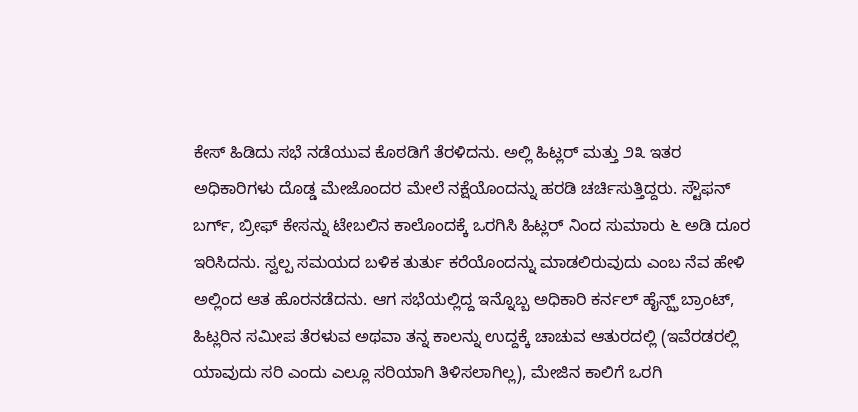ಕೇಸ್ ಹಿಡಿದು ಸಭೆ ನಡೆಯುವ ಕೊಠಡಿಗೆ ತೆರಳಿದನು. ಅಲ್ಲಿ ಹಿಟ್ಲರ್ ಮತ್ತು ೨೩ ಇತರ ಅಧಿಕಾರಿಗಳು ದೊಡ್ಡ ಮೇಜೊಂದರ ಮೇಲೆ ನಕ್ಷೆಯೊಂದನ್ನು ಹರಡಿ ಚರ್ಚಿಸುತ್ತಿದ್ದರು. ಸ್ಟೌಫನ್ ಬರ್ಗ್, ಬ್ರೀಫ್ ಕೇಸನ್ನು ಟೇಬಲಿನ ಕಾಲೊಂದಕ್ಕೆ ಒರಗಿಸಿ ಹಿಟ್ಲರ್ ನಿಂದ ಸುಮಾರು ೬ ಅಡಿ ದೂರ ಇರಿಸಿದನು. ಸ್ವಲ್ಪ ಸಮಯದ ಬಳಿಕ ತುರ್ತು ಕರೆಯೊಂದನ್ನು ಮಾಡಲಿರುವುದು ಎಂಬ ನೆವ ಹೇಳಿ ಅಲ್ಲಿಂದ ಆತ ಹೊರನಡೆದನು. ಆಗ ಸಭೆಯಲ್ಲಿದ್ದ ಇನ್ನೊಬ್ಬ ಅಧಿಕಾರಿ ಕರ್ನಲ್ ಹೈನ್ಝ್ ಬ್ರಾಂಟ್, ಹಿಟ್ಲರಿನ ಸಮೀಪ ತೆರಳುವ ಅಥವಾ ತನ್ನ ಕಾಲನ್ನು ಉದ್ದಕ್ಕೆ ಚಾಚುವ ಆತುರದಲ್ಲಿ (ಇವೆರಡರಲ್ಲಿ ಯಾವುದು ಸರಿ ಎಂದು ಎಲ್ಲೂ ಸರಿಯಾಗಿ ತಿಳಿಸಲಾಗಿಲ್ಲ), ಮೇಜಿನ ಕಾಲಿಗೆ ಒರಗಿ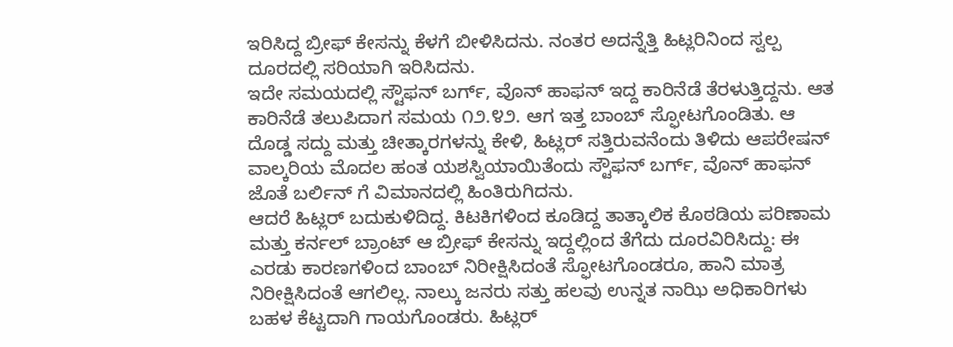ಇರಿಸಿದ್ದ ಬ್ರೀಫ್ ಕೇಸನ್ನು ಕೆಳಗೆ ಬೀಳಿಸಿದನು. ನಂತರ ಅದನ್ನೆತ್ತಿ ಹಿಟ್ಲರಿನಿಂದ ಸ್ವಲ್ಪ ದೂರದಲ್ಲಿ ಸರಿಯಾಗಿ ಇರಿಸಿದನು.
ಇದೇ ಸಮಯದಲ್ಲಿ ಸ್ಟೌಫನ್ ಬರ್ಗ್, ವೊನ್ ಹಾಫನ್ ಇದ್ದ ಕಾರಿನೆಡೆ ತೆರಳುತ್ತಿದ್ದನು. ಆತ ಕಾರಿನೆಡೆ ತಲುಪಿದಾಗ ಸಮಯ ೧೨.೪೨. ಆಗ ಇತ್ತ ಬಾಂಬ್ ಸ್ಫೋಟಗೊಂಡಿತು. ಆ ದೊಡ್ಡ ಸದ್ದು ಮತ್ತು ಚೀತ್ಕಾರಗಳನ್ನು ಕೇಳಿ, ಹಿಟ್ಲರ್ ಸತ್ತಿರುವನೆಂದು ತಿಳಿದು ಆಪರೇಷನ್ ವಾಲ್ಕರಿಯ ಮೊದಲ ಹಂತ ಯಶಸ್ವಿಯಾಯಿತೆಂದು ಸ್ಟೌಫನ್ ಬರ್ಗ್, ವೊನ್ ಹಾಫನ್ ಜೊತೆ ಬರ್ಲಿನ್ ಗೆ ವಿಮಾನದಲ್ಲಿ ಹಿಂತಿರುಗಿದನು.
ಆದರೆ ಹಿಟ್ಲರ್ ಬದುಕುಳಿದಿದ್ದ. ಕಿಟಕಿಗಳಿಂದ ಕೂಡಿದ್ದ ತಾತ್ಕಾಲಿಕ ಕೊಠಡಿಯ ಪರಿಣಾಮ ಮತ್ತು ಕರ್ನಲ್ ಬ್ರಾಂಟ್ ಆ ಬ್ರೀಫ್ ಕೇಸನ್ನು ಇದ್ದಲ್ಲಿಂದ ತೆಗೆದು ದೂರವಿರಿಸಿದ್ದು: ಈ ಎರಡು ಕಾರಣಗಳಿಂದ ಬಾಂಬ್ ನಿರೀಕ್ಷಿಸಿದಂತೆ ಸ್ಫೋಟಗೊಂಡರೂ, ಹಾನಿ ಮಾತ್ರ ನಿರೀಕ್ಷಿಸಿದಂತೆ ಆಗಲಿಲ್ಲ. ನಾಲ್ಕು ಜನರು ಸತ್ತು ಹಲವು ಉನ್ನತ ನಾಝಿ ಅಧಿಕಾರಿಗಳು ಬಹಳ ಕೆಟ್ಟದಾಗಿ ಗಾಯಗೊಂಡರು. ಹಿಟ್ಲರ್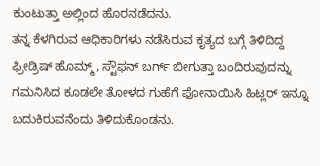ಕುಂಟುತ್ತಾ ಅಲ್ಲಿಂದ ಹೊರನಡೆದನು.
ತನ್ನ ಕೆಳಗಿರುವ ಆಧಿಕಾರಿಗಳು ನಡೆಸಿರುವ ಕೃತ್ಯದ ಬಗ್ಗೆ ತಿಳಿದಿದ್ದ ಫ್ರೀಡ್ರಿಷ್ ಹೊಮ್ಮ್, ಸ್ಟೌಫನ್ ಬರ್ಗ್ ಬೀಗುತ್ತಾ ಬಂದಿರುವುದನ್ನು ಗಮನಿಸಿದ ಕೂಡಲೇ ತೋಳದ ಗುಹೆಗೆ ಫೋನಾಯಿಸಿ ಹಿಟ್ಲರ್ ಇನ್ನೂ ಬದುಕಿರುವನೆಂದು ತಿಳಿದುಕೊಂಡನು.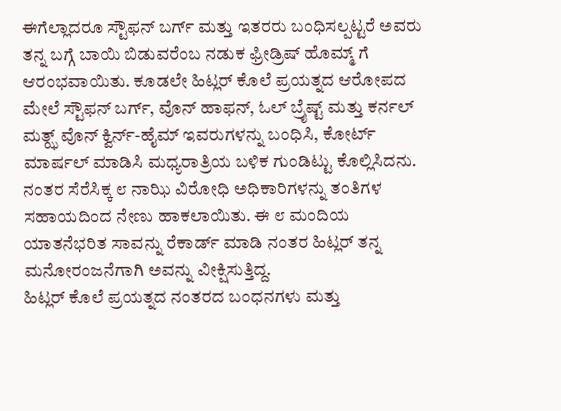ಈಗೆಲ್ಲಾದರೂ ಸ್ಟೌಫನ್ ಬರ್ಗ್ ಮತ್ತು ಇತರರು ಬಂಧಿಸಲ್ಪಟ್ಟರೆ ಅವರು ತನ್ನ ಬಗ್ಗೆ ಬಾಯಿ ಬಿಡುವರೆಂಬ ನಡುಕ ಫ್ರೀಡ್ರಿಷ್ ಹೊಮ್ಮ್ ಗೆ ಆರಂಭವಾಯಿತು. ಕೂಡಲೇ ಹಿಟ್ಲರ್ ಕೊಲೆ ಪ್ರಯತ್ನದ ಆರೋಪದ ಮೇಲೆ ಸ್ಟೌಫನ್ ಬರ್ಗ್, ವೊನ್ ಹಾಫನ್, ಓಲ್ ಬ್ರೈಷ್ಟ್ ಮತ್ತು ಕರ್ನಲ್ ಮತ್ಝ್ ವೊನ್ ಕ್ವಿರ್ನ್-ಹೈಮ್ ಇವರುಗಳನ್ನು ಬಂಧಿಸಿ, ಕೋರ್ಟ್ ಮಾರ್ಷಲ್ ಮಾಡಿಸಿ ಮಧ್ಯರಾತ್ರಿಯ ಬಳಿಕ ಗುಂಡಿಟ್ಟು ಕೊಲ್ಲಿಸಿದನು. ನಂತರ ಸೆರೆಸಿಕ್ಕ ೮ ನಾಝಿ ವಿರೋಧಿ ಅಧಿಕಾರಿಗಳನ್ನು ತಂತಿಗಳ ಸಹಾಯದಿಂದ ನೇಣು ಹಾಕಲಾಯಿತು. ಈ ೮ ಮಂದಿಯ ಯಾತನೆಭರಿತ ಸಾವನ್ನು ರೆಕಾರ್ಡ್ ಮಾಡಿ ನಂತರ ಹಿಟ್ಲರ್ ತನ್ನ ಮನೋರಂಜನೆಗಾಗಿ ಅವನ್ನು ವೀಕ್ಷಿಸುತ್ತಿದ್ದ.
ಹಿಟ್ಲರ್ ಕೊಲೆ ಪ್ರಯತ್ನದ ನಂತರದ ಬಂಧನಗಳು ಮತ್ತು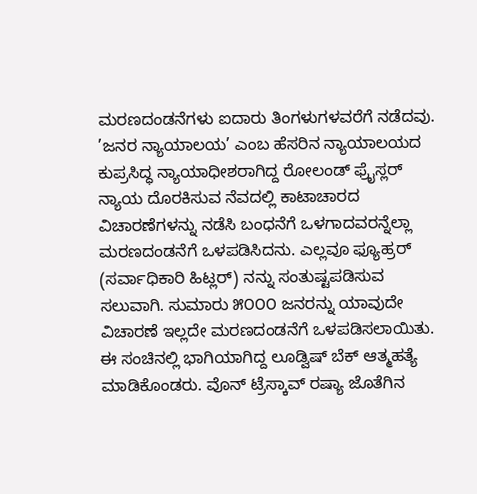ಮರಣದಂಡನೆಗಳು ಐದಾರು ತಿಂಗಳುಗಳವರೆಗೆ ನಡೆದವು. ’ಜನರ ನ್ಯಾಯಾಲಯ’ ಎಂಬ ಹೆಸರಿನ ನ್ಯಾಯಾಲಯದ ಕುಪ್ರಸಿದ್ಧ ನ್ಯಾಯಾಧೀಶರಾಗಿದ್ದ ರೋಲಂಡ್ ಫ್ರೈಸ್ಲರ್ ನ್ಯಾಯ ದೊರಕಿಸುವ ನೆವದಲ್ಲಿ ಕಾಟಾಚಾರದ ವಿಚಾರಣೆಗಳನ್ನು ನಡೆಸಿ ಬಂಧನೆಗೆ ಒಳಗಾದವರನ್ನೆಲ್ಲಾ ಮರಣದಂಡನೆಗೆ ಒಳಪಡಿಸಿದನು. ಎಲ್ಲವೂ ಫ್ಯೂಹ್ರರ್ (ಸರ್ವಾಧಿಕಾರಿ ಹಿಟ್ಲರ್) ನನ್ನು ಸಂತುಷ್ಟಪಡಿಸುವ ಸಲುವಾಗಿ. ಸುಮಾರು ೫೦೦೦ ಜನರನ್ನು ಯಾವುದೇ ವಿಚಾರಣೆ ಇಲ್ಲದೇ ಮರಣದಂಡನೆಗೆ ಒಳಪಡಿಸಲಾಯಿತು.
ಈ ಸಂಚಿನಲ್ಲಿ ಭಾಗಿಯಾಗಿದ್ದ ಲೂಡ್ವಿಷ್ ಬೆಕ್ ಆತ್ಮಹತ್ಯೆ ಮಾಡಿಕೊಂಡರು. ವೊನ್ ಟ್ರೆಸ್ಕಾವ್ ರಷ್ಯಾ ಜೊತೆಗಿನ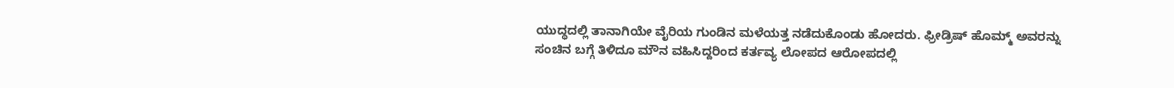ಯುದ್ಧದಲ್ಲಿ ತಾನಾಗಿಯೇ ವೈರಿಯ ಗುಂಡಿನ ಮಳೆಯತ್ತ ನಡೆದುಕೊಂಡು ಹೋದರು. ಫ್ರೀಡ್ರಿಷ್ ಹೊಮ್ಮ್ ಅವರನ್ನು ಸಂಚಿನ ಬಗ್ಗೆ ತಿಳಿದೂ ಮೌನ ವಹಿಸಿದ್ದರಿಂದ ಕರ್ತವ್ಯ ಲೋಪದ ಆರೋಪದಲ್ಲಿ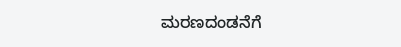ಮರಣದಂಡನೆಗೆ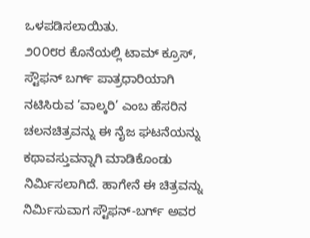ಒಳಪಡಿಸಲಾಯಿತು.
೨೦೦೮ರ ಕೊನೆಯಲ್ಲಿ ಟಾಮ್ ಕ್ರೂಸ್, ಸ್ಟೌಫನ್ ಬರ್ಗ್ ಪಾತ್ರಧಾರಿಯಾಗಿ ನಟಿಸಿರುವ ’ವಾಲ್ಕರಿ’ ಎಂಬ ಹೆಸರಿನ ಚಲನಚಿತ್ರವನ್ನು ಈ ನೈಜ ಘಟನೆಯನ್ನು ಕಥಾವಸ್ತುವನ್ನಾಗಿ ಮಾಡಿಕೊಂಡು ನಿರ್ಮಿಸಲಾಗಿದೆ. ಹಾಗೇನೆ ಈ ಚಿತ್ರವನ್ನು ನಿರ್ಮಿಸುವಾಗ ಸ್ಟೌಫನ್-ಬರ್ಗ್ ಅವರ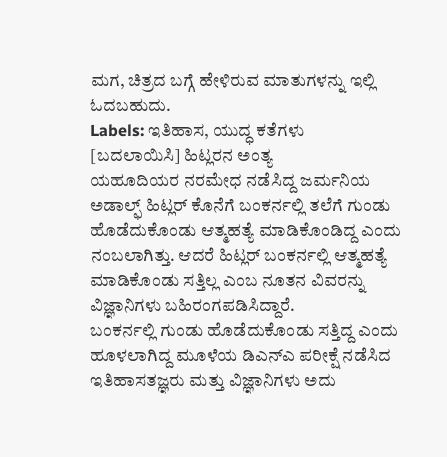ಮಗ, ಚಿತ್ರದ ಬಗ್ಗೆ ಹೇಳಿರುವ ಮಾತುಗಳನ್ನು ಇಲ್ಲಿ ಓದಬಹುದು.
Labels: ಇತಿಹಾಸ, ಯುದ್ಧ ಕತೆಗಳು
[ಬದಲಾಯಿಸಿ] ಹಿಟ್ಲರನ ಅಂತ್ಯ
ಯಹೂದಿಯರ ನರಮೇಧ ನಡೆಸಿದ್ದ ಜರ್ಮನಿಯ ಅಡಾಲ್ಫ್ ಹಿಟ್ಲರ್ ಕೊನೆಗೆ ಬಂಕರ್ನಲ್ಲಿ ತಲೆಗೆ ಗುಂಡು ಹೊಡೆದುಕೊಂಡು ಆತ್ಮಹತ್ಯೆ ಮಾಡಿಕೊಂಡಿದ್ದ ಎಂದು ನಂಬಲಾಗಿತ್ತು. ಆದರೆ ಹಿಟ್ಲರ್ ಬಂಕರ್ನಲ್ಲಿ ಆತ್ಮಹತ್ಯೆ ಮಾಡಿಕೊಂಡು ಸತ್ತಿಲ್ಲ ಎಂಬ ನೂತನ ವಿವರನ್ನು ವಿಜ್ಞಾನಿಗಳು ಬಹಿರಂಗಪಡಿಸಿದ್ದಾರೆ.
ಬಂಕರ್ನಲ್ಲಿ ಗುಂಡು ಹೊಡೆದುಕೊಂಡು ಸತ್ತಿದ್ದ ಎಂದು ಹೂಳಲಾಗಿದ್ದ ಮೂಳೆಯ ಡಿಎನ್ಎ ಪರೀಕ್ಷೆ ನಡೆಸಿದ ಇತಿಹಾಸತಜ್ಞರು ಮತ್ತು ವಿಜ್ಞಾನಿಗಳು ಅದು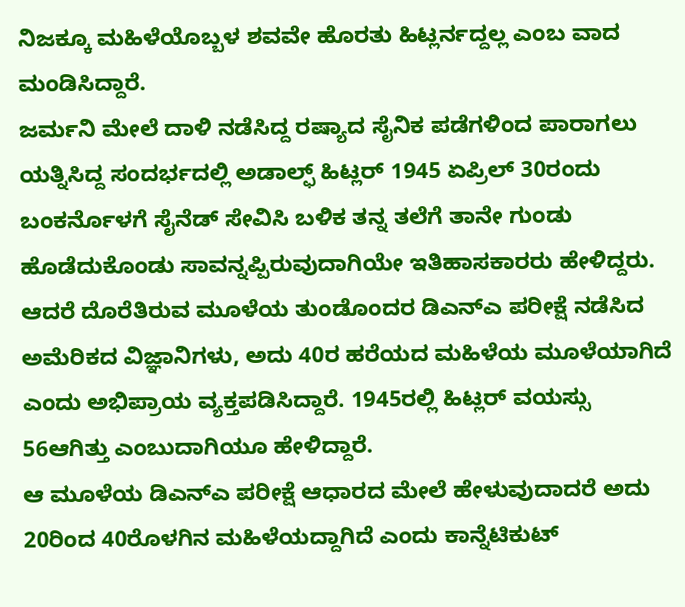ನಿಜಕ್ಕೂ ಮಹಿಳೆಯೊಬ್ಬಳ ಶವವೇ ಹೊರತು ಹಿಟ್ಲರ್ನದ್ದಲ್ಲ ಎಂಬ ವಾದ ಮಂಡಿಸಿದ್ದಾರೆ.
ಜರ್ಮನಿ ಮೇಲೆ ದಾಳಿ ನಡೆಸಿದ್ದ ರಷ್ಯಾದ ಸೈನಿಕ ಪಡೆಗಳಿಂದ ಪಾರಾಗಲು ಯತ್ನಿಸಿದ್ದ ಸಂದರ್ಭದಲ್ಲಿ ಅಡಾಲ್ಫ್ ಹಿಟ್ಲರ್ 1945 ಏಪ್ರಿಲ್ 30ರಂದು ಬಂಕರ್ನೊಳಗೆ ಸೈನೆಡ್ ಸೇವಿಸಿ ಬಳಿಕ ತನ್ನ ತಲೆಗೆ ತಾನೇ ಗುಂಡು ಹೊಡೆದುಕೊಂಡು ಸಾವನ್ನಪ್ಪಿರುವುದಾಗಿಯೇ ಇತಿಹಾಸಕಾರರು ಹೇಳಿದ್ದರು.
ಆದರೆ ದೊರೆತಿರುವ ಮೂಳೆಯ ತುಂಡೊಂದರ ಡಿಎನ್ಎ ಪರೀಕ್ಷೆ ನಡೆಸಿದ ಅಮೆರಿಕದ ವಿಜ್ಞಾನಿಗಳು, ಅದು 40ರ ಹರೆಯದ ಮಹಿಳೆಯ ಮೂಳೆಯಾಗಿದೆ ಎಂದು ಅಭಿಪ್ರಾಯ ವ್ಯಕ್ತಪಡಿಸಿದ್ದಾರೆ. 1945ರಲ್ಲಿ ಹಿಟ್ಲರ್ ವಯಸ್ಸು 56ಆಗಿತ್ತು ಎಂಬುದಾಗಿಯೂ ಹೇಳಿದ್ದಾರೆ.
ಆ ಮೂಳೆಯ ಡಿಎನ್ಎ ಪರೀಕ್ಷೆ ಆಧಾರದ ಮೇಲೆ ಹೇಳುವುದಾದರೆ ಅದು 20ರಿಂದ 40ರೊಳಗಿನ ಮಹಿಳೆಯದ್ದಾಗಿದೆ ಎಂದು ಕಾನ್ನೆಟಿಕುಟ್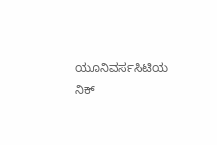ಯೂನಿವರ್ಸಸಿಟಿಯ ನಿಕ್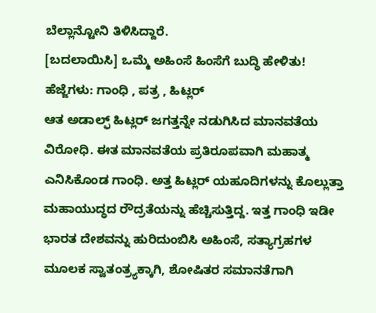ಬೆಲ್ಲಾನ್ಟೋನಿ ತಿಳಿಸಿದ್ದಾರೆ.
[ಬದಲಾಯಿಸಿ] ಒಮ್ಮೆ ಅಹಿಂಸೆ ಹಿಂಸೆಗೆ ಬುದ್ಧಿ ಹೇಳಿತು!
ಹೆಜ್ಜೆಗಳು: ಗಾಂಧಿ , ಪತ್ರ , ಹಿಟ್ಲರ್
ಆತ ಅಡಾಲ್ಫ್ ಹಿಟ್ಲರ್ ಜಗತ್ತನ್ನೇ ನಡುಗಿಸಿದ ಮಾನವತೆಯ ವಿರೋಧಿ. ಈತ ಮಾನವತೆಯ ಪ್ರತಿರೂಪವಾಗಿ ಮಹಾತ್ಮ ಎನಿಸಿಕೊಂಡ ಗಾಂಧಿ. ಅತ್ತ ಹಿಟ್ಲರ್ ಯಹೂದಿಗಳನ್ನು ಕೊಲ್ಲುತ್ತಾ ಮಹಾಯುದ್ಧದ ರೌದ್ರತೆಯನ್ನು ಹೆಚ್ಚಿಸುತ್ತಿದ್ದ. ಇತ್ತ ಗಾಂಧಿ ಇಡೀ ಭಾರತ ದೇಶವನ್ನು ಹುರಿದುಂಬಿಸಿ ಅಹಿಂಸೆ, ಸತ್ಯಾಗ್ರಹಗಳ ಮೂಲಕ ಸ್ವಾತಂತ್ರ್ಯಕ್ಕಾಗಿ, ಶೋಷಿತರ ಸಮಾನತೆಗಾಗಿ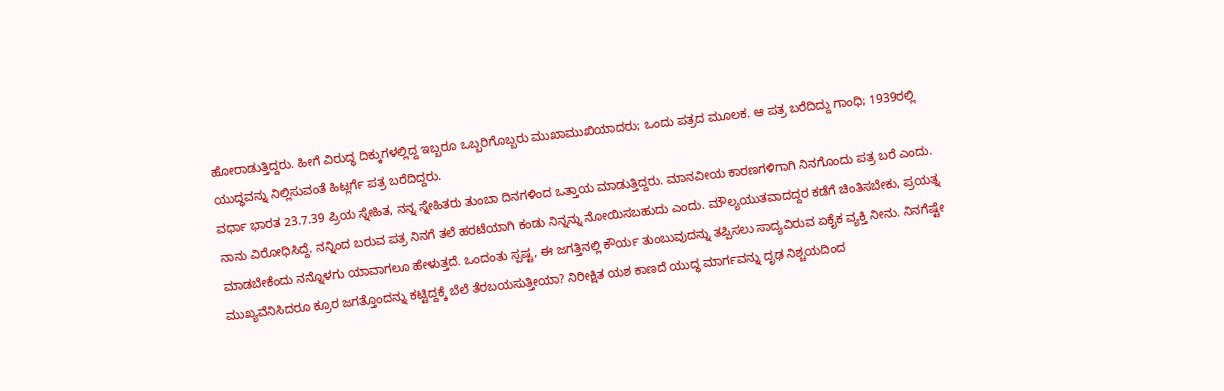ಹೋರಾಡುತ್ತಿದ್ದರು. ಹೀಗೆ ವಿರುದ್ಧ ದಿಕ್ಕುಗಳಲ್ಲಿದ್ದ ಇಬ್ಬರೂ ಒಬ್ಬರಿಗೊಬ್ಬರು ಮುಖಾಮುಖಿಯಾದರು; ಒಂದು ಪತ್ರದ ಮೂಲಕ. ಆ ಪತ್ರ ಬರೆದಿದ್ದು ಗಾಂಧಿ; 1939ರಲ್ಲಿ ಯುದ್ಧವನ್ನು ನಿಲ್ಲಿಸುವಂತೆ ಹಿಟ್ಲರ್ಗೆ ಪತ್ರ ಬರೆದಿದ್ದರು.
ವರ್ಧಾ ಭಾರತ 23.7.39 ಪ್ರಿಯ ಸ್ನೇಹಿತ, ನನ್ನ ಸ್ನೇಹಿತರು ತುಂಬಾ ದಿನಗಳಿಂದ ಒತ್ತಾಯ ಮಾಡುತ್ತಿದ್ದರು. ಮಾನವೀಯ ಕಾರಣಗಳಿಗಾಗಿ ನಿನಗೊಂದು ಪತ್ರ ಬರೆ ಎಂದು. ನಾನು ವಿರೋಧಿಸಿದ್ದೆ. ನನ್ನಿಂದ ಬರುವ ಪತ್ರ ನಿನಗೆ ತಲೆ ಹರಟೆಯಾಗಿ ಕಂಡು ನಿನ್ನನ್ನು ನೋಯಿಸಬಹುದು ಎಂದು. ಮೌಲ್ಯಯುತವಾದದ್ದರ ಕಡೆಗೆ ಚಿಂತಿಸಬೇಕು, ಪ್ರಯತ್ನ ಮಾಡಬೇಕೆಂದು ನನ್ನೊಳಗು ಯಾವಾಗಲೂ ಹೇಳುತ್ತದೆ. ಒಂದಂತು ಸ್ಪಷ್ಟ, ಈ ಜಗತ್ತಿನಲ್ಲಿ ಕೌರ್ಯ ತುಂಬುವುದನ್ನು ತಪ್ಪಿಸಲು ಸಾದ್ಯವಿರುವ ಏಕೈಕ ವ್ಯಕ್ತಿ ನೀನು. ನಿನಗೆಷ್ಟೇ ಮುಖ್ಯವೆನಿಸಿದರೂ ಕ್ರೂರ ಜಗತ್ತೊಂದನ್ನು ಕಟ್ಟಿದ್ದಕ್ಕೆ ಬೆಲೆ ತೆರಬಯಸುತ್ತೀಯಾ? ನಿರೀಕ್ಷಿತ ಯಶ ಕಾಣದೆ ಯುದ್ಧ ಮಾರ್ಗವನ್ನು ದೃಢ ನಿಶ್ಚಯದಿಂದ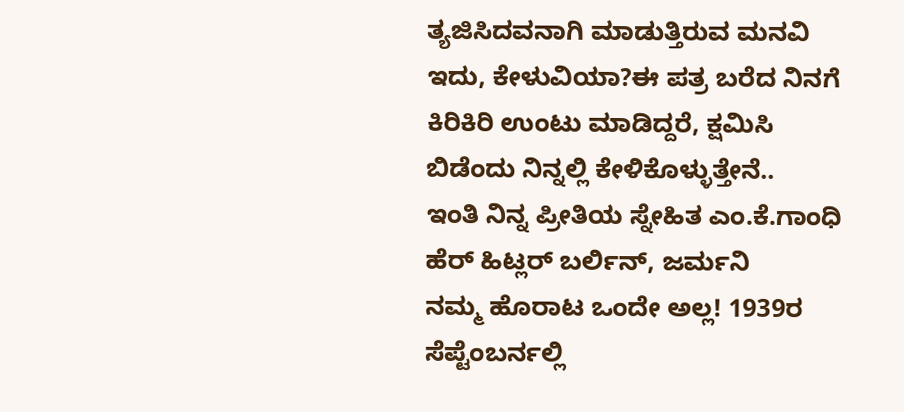ತ್ಯಜಿಸಿದವನಾಗಿ ಮಾಡುತ್ತಿರುವ ಮನವಿ ಇದು, ಕೇಳುವಿಯಾ?ಈ ಪತ್ರ ಬರೆದ ನಿನಗೆ ಕಿರಿಕಿರಿ ಉಂಟು ಮಾಡಿದ್ದರೆ, ಕ್ಷಮಿಸಿ ಬಿಡೆಂದು ನಿನ್ನಲ್ಲಿ ಕೇಳಿಕೊಳ್ಳುತ್ತೇನೆ..
ಇಂತಿ ನಿನ್ನ ಪ್ರೀತಿಯ ಸ್ನೇಹಿತ ಎಂ.ಕೆ.ಗಾಂಧಿ ಹೆರ್ ಹಿಟ್ಲರ್ ಬರ್ಲಿನ್, ಜರ್ಮನಿ
ನಮ್ಮ ಹೊರಾಟ ಒಂದೇ ಅಲ್ಲ! 1939ರ ಸೆಪ್ಟೆಂಬರ್ನಲ್ಲಿ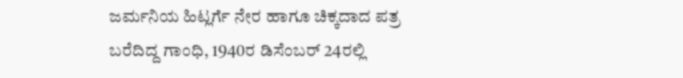ಜರ್ಮನಿಯ ಹಿಟ್ಲರ್ಗೆ ನೇರ ಹಾಗೂ ಚಿಕ್ಕದಾದ ಪತ್ರ ಬರೆದಿದ್ದ ಗಾಂಧಿ, 1940ರ ಡಿಸೆಂಬರ್ 24ರಲ್ಲಿ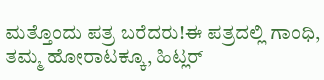ಮತ್ತೊಂದು ಪತ್ರ ಬರೆದರು!ಈ ಪತ್ರದಲ್ಲಿ ಗಾಂಧಿ, ತಮ್ಮ ಹೋರಾಟಕ್ಕೂ, ಹಿಟ್ಲರ್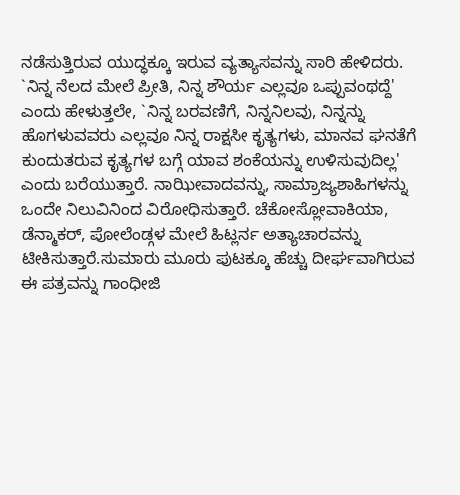ನಡೆಸುತ್ತಿರುವ ಯುದ್ಧಕ್ಕೂ ಇರುವ ವ್ಯತ್ಯಾಸವನ್ನು ಸಾರಿ ಹೇಳಿದರು. `ನಿನ್ನ ನೆಲದ ಮೇಲೆ ಪ್ರೀತಿ, ನಿನ್ನ ಶೌರ್ಯ ಎಲ್ಲವೂ ಒಪ್ಪುವಂಥದ್ದೆ' ಎಂದು ಹೇಳುತ್ತಲೇ, `ನಿನ್ನ ಬರವಣಿಗೆ, ನಿನ್ನನಿಲವು, ನಿನ್ನನ್ನು ಹೊಗಳುವವರು ಎಲ್ಲವೂ ನಿನ್ನ ರಾಕ್ಷಸೀ ಕೃತ್ಯಗಳು, ಮಾನವ ಘನತೆಗೆ ಕುಂದುತರುವ ಕೃತ್ಯಗಳ ಬಗ್ಗೆ ಯಾವ ಶಂಕೆಯನ್ನು ಉಳಿಸುವುದಿಲ್ಲ' ಎಂದು ಬರೆಯುತ್ತಾರೆ. ನಾಝೀವಾದವನ್ನು, ಸಾಮ್ರಾಜ್ಯಶಾಹಿಗಳನ್ನು ಒಂದೇ ನಿಲುವಿನಿಂದ ವಿರೋಧಿಸುತ್ತಾರೆ. ಚೆಕೋಸ್ಲೋವಾಕಿಯಾ, ಡೆನ್ಮಾಕರ್, ಪೋಲೆಂಡ್ಗಳ ಮೇಲೆ ಹಿಟ್ಲರ್ನ ಅತ್ಯಾಚಾರವನ್ನು ಟೀಕಿಸುತ್ತಾರೆ.ಸುಮಾರು ಮೂರು ಪುಟಕ್ಕೂ ಹೆಚ್ಚು ದೀರ್ಘವಾಗಿರುವ ಈ ಪತ್ರವನ್ನು ಗಾಂಧೀಜಿ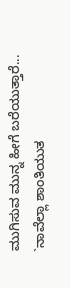ಮುಗಿಸುವ ಮುನ್ನ ಹೀಗೆ ಬರೆಯುತ್ತಾರೆ... `ನಾವೆಲ್ಲಾ ಶಾಂತಿಯುತ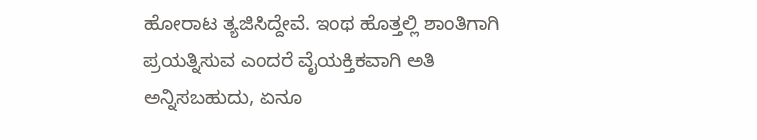ಹೋರಾಟ ತ್ಯಜಿಸಿದ್ದೇವೆ. ಇಂಥ ಹೊತ್ತಲ್ಲಿ ಶಾಂತಿಗಾಗಿ ಪ್ರಯತ್ನಿಸುವ ಎಂದರೆ ವೈಯಕ್ತಿಕವಾಗಿ ಅತಿ ಅನ್ನಿಸಬಹುದು, ಏನೂ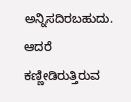ಅನ್ನಿಸದಿರಬಹುದು. ಆದರೆ ಕಣ್ಣೀಡಿರುತ್ತಿರುವ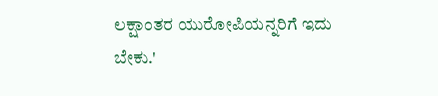ಲಕ್ಷಾಂತರ ಯುರೋಪಿಯನ್ನರಿಗೆ ಇದು ಬೇಕು.'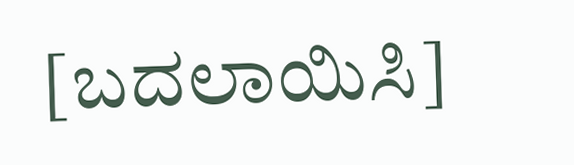[ಬದಲಾಯಿಸಿ]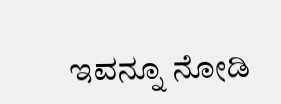ಇವನ್ನೂ ನೋಡಿ